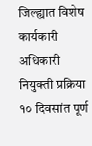जिल्ह्यात विशेष कार्यकारी अधिकारी नियुक्ती प्रक्रिया १० दिवसांत पूर्ण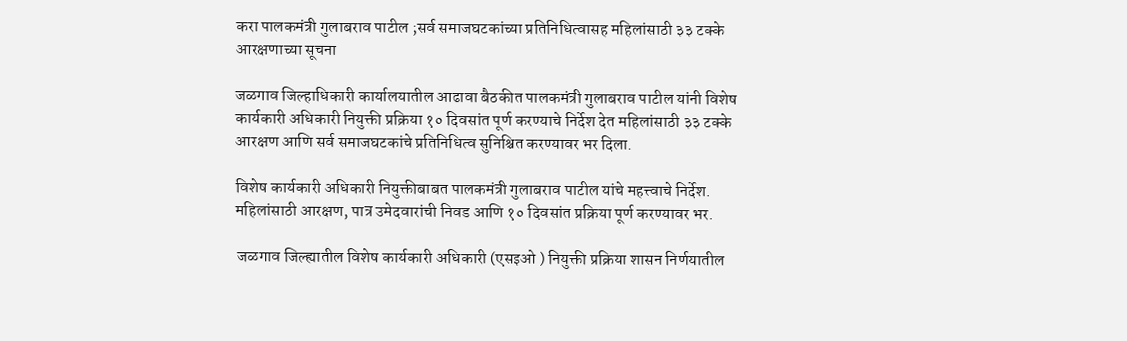करा पालकमंत्री गुलाबराव पाटील ;सर्व समाजघटकांच्या प्रतिनिधित्वासह महिलांसाठी ३३ टक्के आरक्षणाच्या सूचना

जळगाव जिल्हाधिकारी कार्यालयातील आढावा बैठकीत पालकमंत्री गुलाबराव पाटील यांनी विशेष कार्यकारी अधिकारी नियुक्ती प्रक्रिया १० दिवसांत पूर्ण करण्याचे निर्देश देत महिलांसाठी ३३ टक्के आरक्षण आणि सर्व समाजघटकांचे प्रतिनिधित्व सुनिश्चित करण्यावर भर दिला.

विशेष कार्यकारी अधिकारी नियुक्तीबाबत पालकमंत्री गुलाबराव पाटील यांचे महत्त्वाचे निर्देश. महिलांसाठी आरक्षण, पात्र उमेदवारांची निवड आणि १० दिवसांत प्रक्रिया पूर्ण करण्यावर भर.

 जळगाव जिल्ह्यातील विशेष कार्यकारी अधिकारी (एसइओ ) नियुक्ती प्रक्रिया शासन निर्णयातील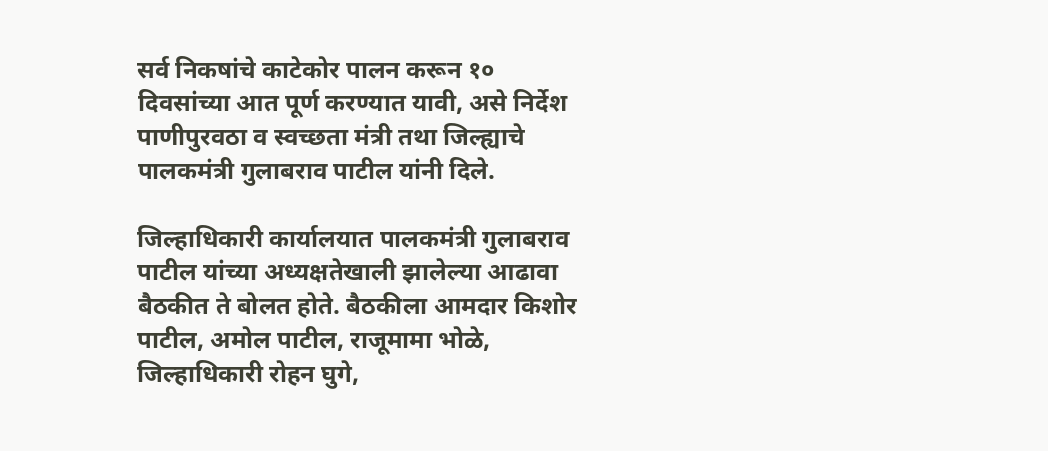सर्व निकषांचे काटेकोर पालन करून १० दिवसांच्या आत पूर्ण करण्यात यावी, असे निर्देश पाणीपुरवठा व स्वच्छता मंत्री तथा जिल्ह्याचे पालकमंत्री गुलाबराव पाटील यांनी दिले.

जिल्हाधिकारी कार्यालयात पालकमंत्री गुलाबराव पाटील यांच्या अध्यक्षतेखाली झालेल्या आढावा बैठकीत ते बोलत होते. बैठकीला आमदार किशोर पाटील, अमोल पाटील, राजूमामा भोळे, जिल्हाधिकारी रोहन घुगे,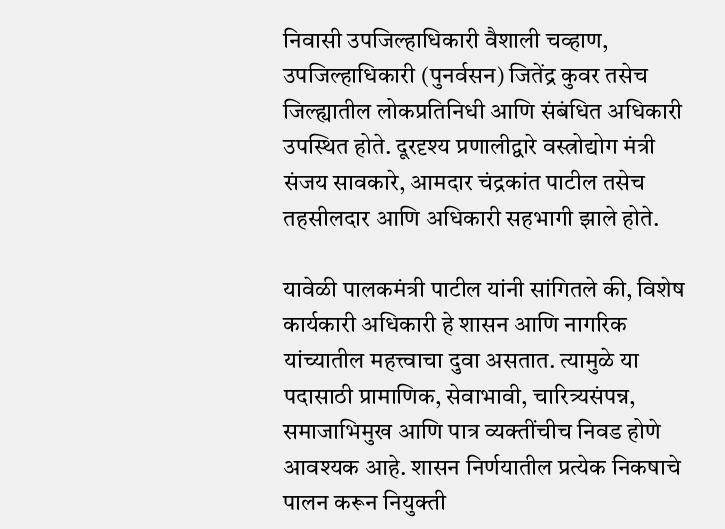निवासी उपजिल्हाधिकारी वैशाली चव्हाण, उपजिल्हाधिकारी (पुनर्वसन) जितेंद्र कुवर तसेच जिल्ह्यातील लोकप्रतिनिधी आणि संबंधित अधिकारी उपस्थित होते. दूरदृश्य प्रणालीद्वारे वस्त्रोद्योग मंत्री संजय सावकारे, आमदार चंद्रकांत पाटील तसेच तहसीलदार आणि अधिकारी सहभागी झाले होते.

यावेळी पालकमंत्री पाटील यांनी सांगितले की, विशेष कार्यकारी अधिकारी हे शासन आणि नागरिक यांच्यातील महत्त्वाचा दुवा असतात. त्यामुळे या पदासाठी प्रामाणिक, सेवाभावी, चारित्र्यसंपन्न, समाजाभिमुख आणि पात्र व्यक्तींचीच निवड होणे आवश्यक आहे. शासन निर्णयातील प्रत्येक निकषाचे पालन करून नियुक्ती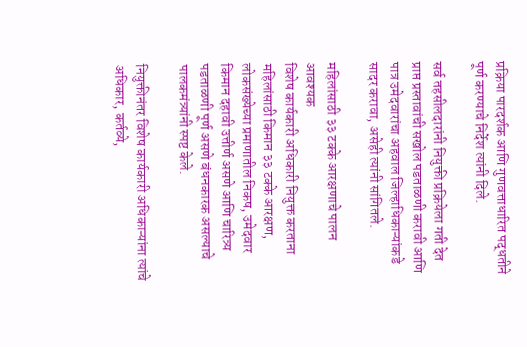प्रक्रिया पारदर्शक आणि गुणवत्ताधारित पद्धतीने पूर्ण करण्याचे निर्देश त्यांनी दिले.

सर्व तहसीलदारांनी नियुक्ती प्रक्रियेला गती देत प्राप्त प्रस्तावांची सखोल पडताळणी करावी आणि पात्र उमेदवारांचा अहवाल जिल्हाधिकाऱ्यांकडे सादर करावा, असेही त्यांनी सांगितले.

महिलांसाठी ३३ टक्के आरक्षणाचे पालन आवश्यक
विशेष कार्यकारी अधिकारी नियुक्त करताना महिलांसाठी किमान ३३ टक्के आरक्षण, लोकसंख्येच्या प्रमाणातील निकष, उमेदवार किमान दहावी उत्तीर्ण असणे आणि चारित्र्य पडताळणी पूर्ण असणे बंधनकारक असल्याचे पालकमंत्र्यांनी स्पष्ट केले.

नियुक्तीनंतर विशेष कार्यकारी अधिकाऱ्यांना त्यांचे अधिकार, कर्तव्ये,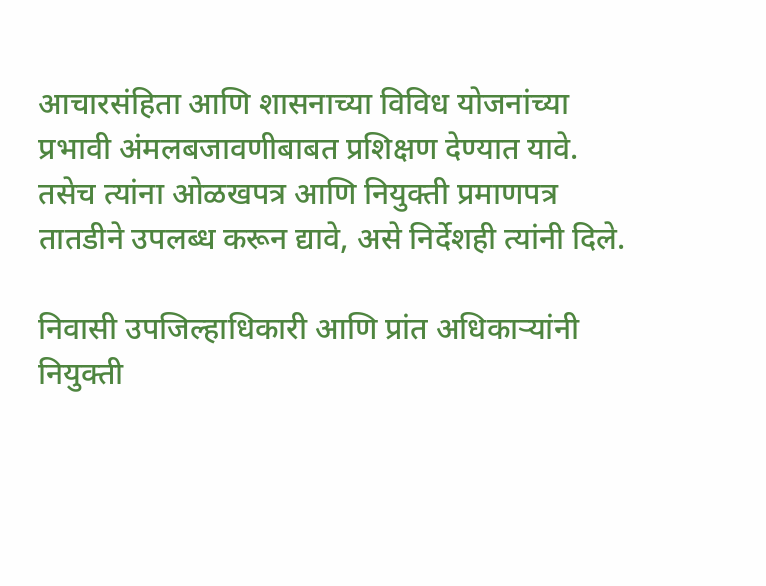आचारसंहिता आणि शासनाच्या विविध योजनांच्या प्रभावी अंमलबजावणीबाबत प्रशिक्षण देण्यात यावे. तसेच त्यांना ओळखपत्र आणि नियुक्ती प्रमाणपत्र तातडीने उपलब्ध करून द्यावे, असे निर्देशही त्यांनी दिले.

निवासी उपजिल्हाधिकारी आणि प्रांत अधिकाऱ्यांनी नियुक्ती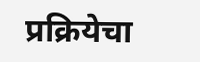प्रक्रियेचा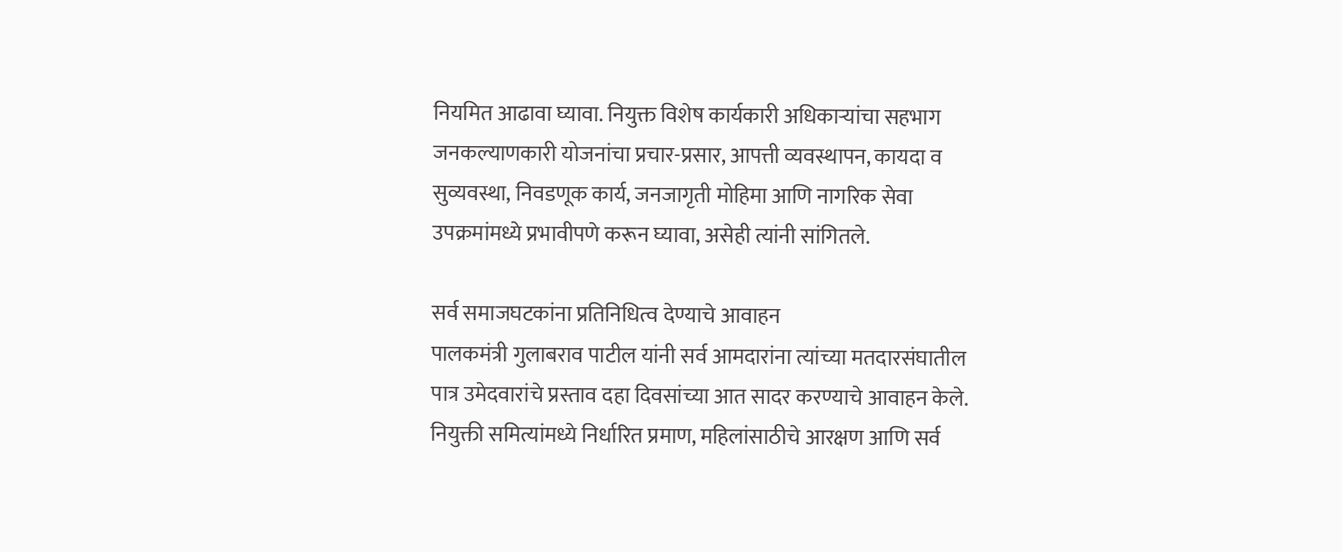नियमित आढावा घ्यावा. नियुक्त विशेष कार्यकारी अधिकाऱ्यांचा सहभाग जनकल्याणकारी योजनांचा प्रचार-प्रसार, आपत्ती व्यवस्थापन, कायदा व सुव्यवस्था, निवडणूक कार्य, जनजागृती मोहिमा आणि नागरिक सेवा उपक्रमांमध्ये प्रभावीपणे करून घ्यावा, असेही त्यांनी सांगितले.

सर्व समाजघटकांना प्रतिनिधित्व देण्याचे आवाहन
पालकमंत्री गुलाबराव पाटील यांनी सर्व आमदारांना त्यांच्या मतदारसंघातील पात्र उमेदवारांचे प्रस्ताव दहा दिवसांच्या आत सादर करण्याचे आवाहन केले. नियुक्ती समित्यांमध्ये निर्धारित प्रमाण, महिलांसाठीचे आरक्षण आणि सर्व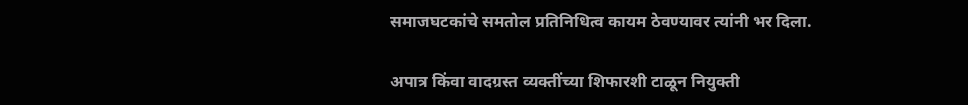समाजघटकांचे समतोल प्रतिनिधित्व कायम ठेवण्यावर त्यांनी भर दिला.

अपात्र किंवा वादग्रस्त व्यक्तींच्या शिफारशी टाळून नियुक्ती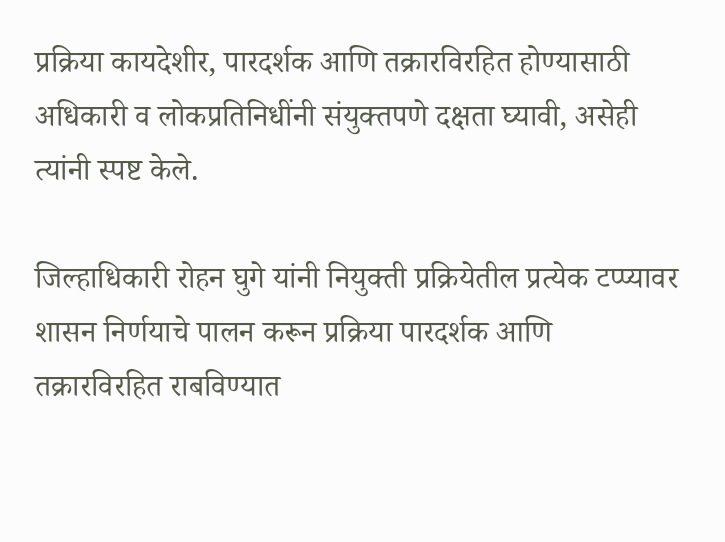प्रक्रिया कायदेशीर, पारदर्शक आणि तक्रारविरहित होण्यासाठी अधिकारी व लोकप्रतिनिधींनी संयुक्तपणे दक्षता घ्यावी, असेही त्यांनी स्पष्ट केले.

जिल्हाधिकारी रोहन घुगे यांनी नियुक्ती प्रक्रियेतील प्रत्येक टप्प्यावर शासन निर्णयाचे पालन करून प्रक्रिया पारदर्शक आणि तक्रारविरहित राबविण्यात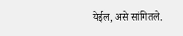येईल, असे सांगितले.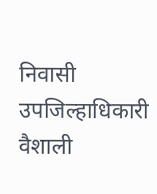निवासी उपजिल्हाधिकारी वैशाली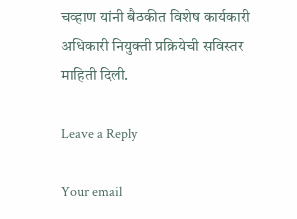चव्हाण यांनी बैठकीत विशेष कार्यकारी अधिकारी नियुक्ती प्रक्रियेची सविस्तर माहिती दिली.

Leave a Reply

Your email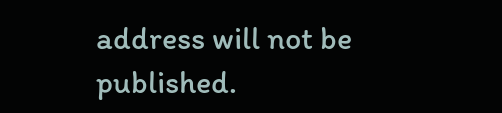address will not be published.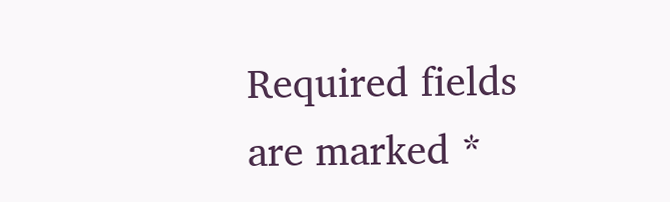Required fields are marked *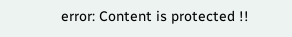error: Content is protected !!